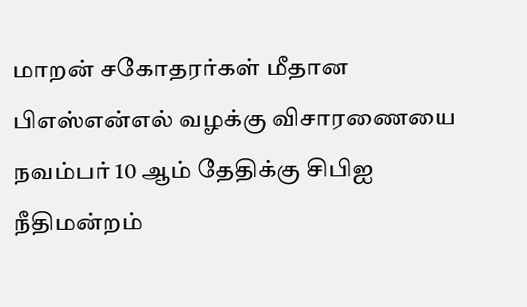மாறன் சகோதரர்கள் மீதான பிஎஸ்என்எல் வழக்கு விசாரணையை நவம்பர் 10 ஆம் தேதிக்கு சிபிஐ நீதிமன்றம்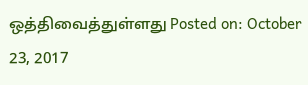ஒத்திவைத்துள்ளது Posted on: October 23, 2017